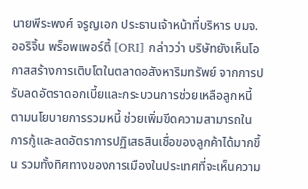นายพีระพงศ์ จรูญเอก ประธานเจ้าหน้าที่บริหาร บมจ.ออริจิ้น พร็อพเพอร์ตี้ [ORI] กล่าวว่า บริษัทยังเห็นโอกาสสร้างการเติบโตในตลาดอสังหาริมทรัพย์ จากการปรับลดอัตราดอกเบี้ยและกระบวนการช่วยเหลือลูกหนี้ตามนโยบายการรวมหนี้ ช่วยเพิ่มขีดความสามารถในการกู้และลดอัตราการปฏิเสธสินเชื่อของลูกค้าได้มากขึ้น รวมทั้งทิศทางของการเมืองในประเทศที่จะเห็นความ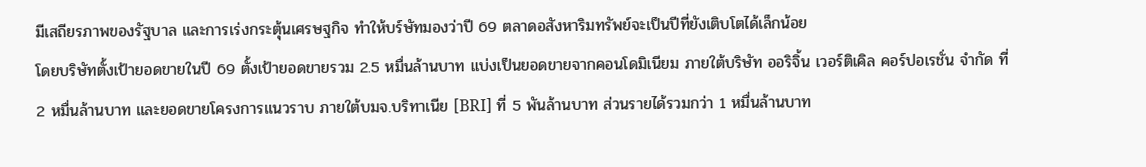มีเสถียรภาพของรัฐบาล และการเร่งกระตุ้นเศรษฐกิจ ทำให้บร์ษัทมองว่าปี 69 ตลาดอสังหาริมทรัพย์จะเป็นปีที่ยังเติบโตได้เล็กน้อย
โดยบริษัทตั้งเป้ายอดขายในปี 69 ตั้งเป้ายอดขายรวม 2.5 หมื่นล้านบาท แบ่งเป็นยอดขายจากคอนโดมิเนียม ภายใต้บริษัท ออริจิ้น เวอร์ติเคิล คอร์ปอเรชั่น จำกัด ที่ 2 หมื่นล้านบาท และยอดขายโครงการแนวราบ ภายใต้บมจ.บริทาเนีย [BRI] ที่ 5 พันล้านบาท ส่วนรายได้รวมกว่า 1 หมื่นล้านบาท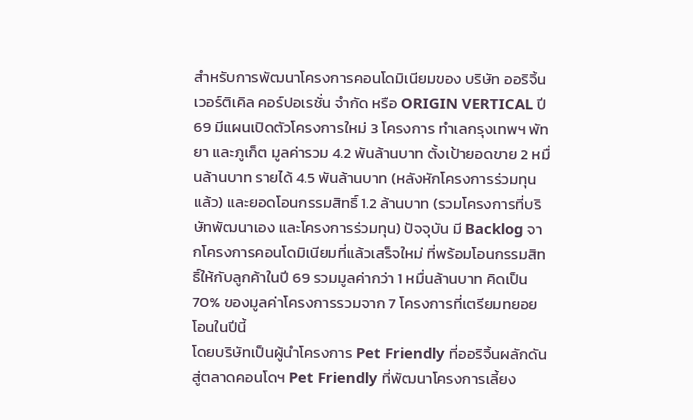สำหรับการพัฒนาโครงการคอนโดมิเนียมของ บริษัท ออริจิ้น เวอร์ติเคิล คอร์ปอเรชั่น จำกัด หรือ ORIGIN VERTICAL ปี 69 มีแผนเปิดตัวโครงการใหม่ 3 โครงการ ทำเลกรุงเทพฯ พัทยา และภูเก็ต มูลค่ารวม 4.2 พันล้านบาท ตั้งเป้ายอดขาย 2 หมื่นล้านบาท รายได้ 4.5 พันล้านบาท (หลังหักโครงการร่วมทุนแล้ว) และยอดโอนกรรมสิทธิ์ 1.2 ล้านบาท (รวมโครงการที่บริษัทพัฒนาเอง และโครงการร่วมทุน) ปัจจุบัน มี Backlog จากโครงการคอนโดมิเนียมที่แล้วเสร็จใหม่ ที่พร้อมโอนกรรมสิทธิ์ให้กับลูกค้าในปี 69 รวมมูลค่ากว่า 1 หมื่นล้านบาท คิดเป็น 70% ของมูลค่าโครงการรวมจาก 7 โครงการที่เตรียมทยอยโอนในปีนี้
โดยบริษัทเป็นผู้นำโครงการ Pet Friendly ที่ออริจิ้นผลักดันสู่ตลาดคอนโดฯ Pet Friendly ที่พัฒนาโครงการเลี้ยง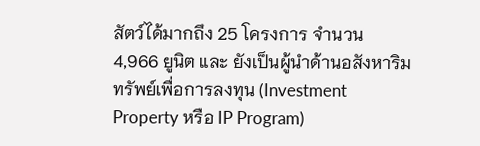สัตว์ได้มากถึง 25 โครงการ จำนวน 4,966 ยูนิต และ ยังเป็นผู้นำด้านอสังหาริมทรัพย์เพื่อการลงทุน (Investment Property หรือ IP Program)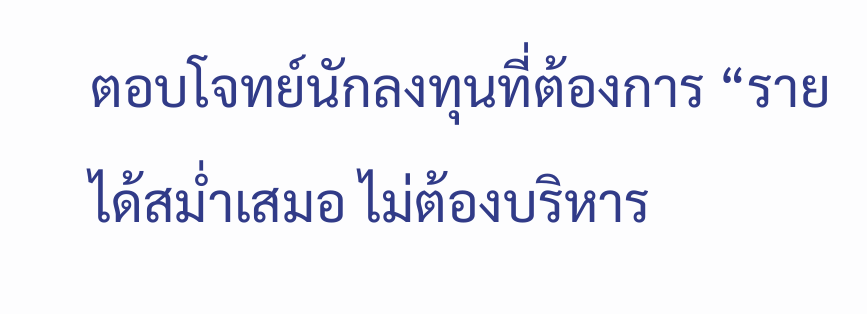ตอบโจทย์นักลงทุนที่ต้องการ “รายได้สม่ำเสมอ ไม่ต้องบริหาร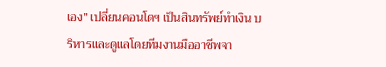เอง” เปลี่ยนคอนโดฯ เป็นสินทรัพย์ทำเงิน บริหารและดูแลโดยทีมงานมืออาชีพจา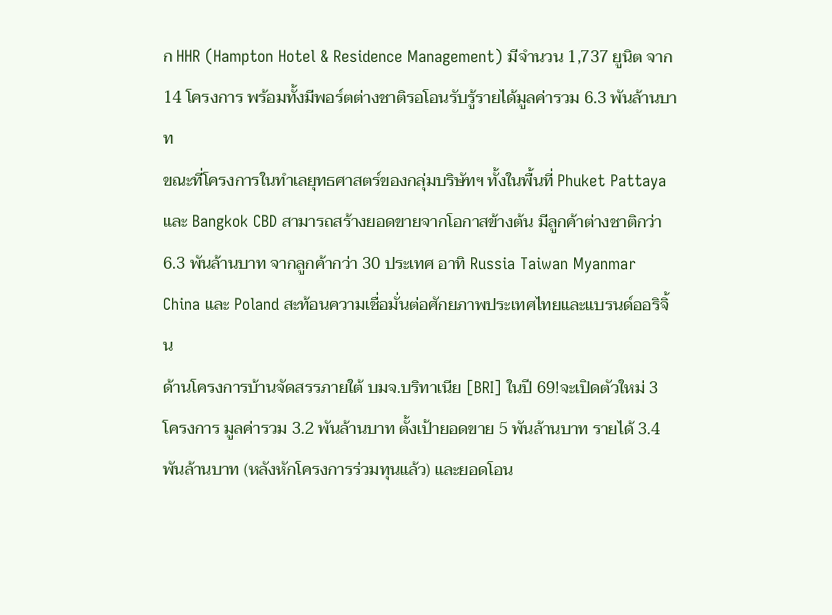ก HHR (Hampton Hotel & Residence Management) มีจำนวน 1,737 ยูนิต จาก 14 โครงการ พร้อมทั้งมีพอร์ตต่างชาติรอโอนรับรู้รายได้มูลค่ารวม 6.3 พันล้านบาท
ขณะที่โครงการในทำเลยุทธศาสตร์ของกลุ่มบริษัทฯ ทั้งในพื้นที่ Phuket Pattaya และ Bangkok CBD สามารถสร้างยอดขายจากโอกาสข้างต้น มีลูกค้าต่างชาติกว่า 6.3 พันล้านบาท จากลูกค้ากว่า 30 ประเทศ อาทิ Russia Taiwan Myanmar China และ Poland สะท้อนความเชื่อมั่นต่อศักยภาพประเทศไทยและแบรนด์ออริจิ้น
ด้านโครงการบ้านจัดสรรภายใต้ บมจ.บริทาเนีย [BRI] ในปี 69!จะเปิดตัวใหม่ 3 โครงการ มูลค่ารวม 3.2 พันล้านบาท ตั้งเป้ายอดขาย 5 พันล้านบาท รายได้ 3.4 พันล้านบาท (หลังหักโครงการร่วมทุนแล้ว) และยอดโอน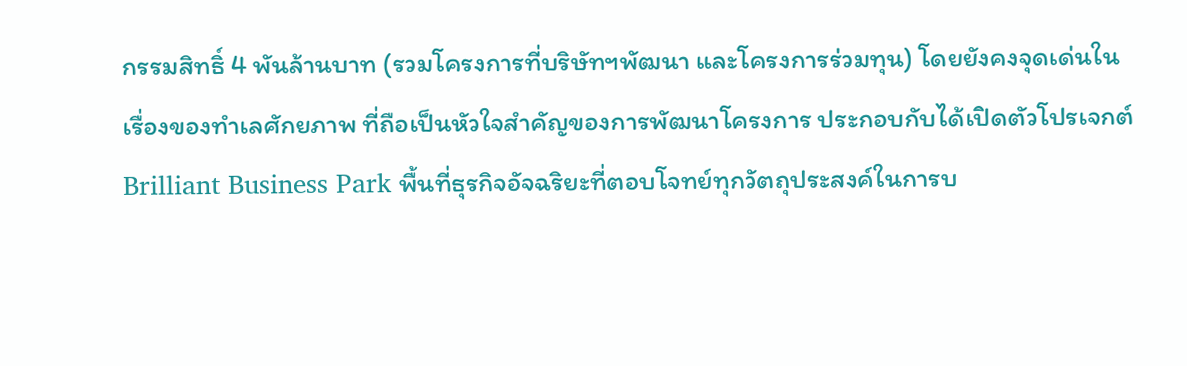กรรมสิทธิ์ 4 พันล้านบาท (รวมโครงการที่บริษัทฯพัฒนา และโครงการร่วมทุน) โดยยังคงจุดเด่นในเรื่องของทำเลศักยภาพ ที่ถือเป็นหัวใจสำคัญของการพัฒนาโครงการ ประกอบกับได้เปิดตัวโปรเจกต์ Brilliant Business Park พื้นที่ธุรกิจอัจฉริยะที่ตอบโจทย์ทุกวัตถุประสงค์ในการบ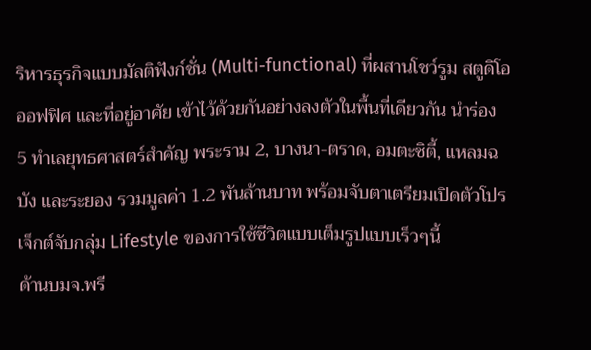ริหารธุรกิจแบบมัลติฟังก์ชั่น (Multi-functional) ที่ผสานโชว์รูม สตูดิโอ ออฟฟิศ และที่อยู่อาศัย เข้าไว้ด้วยกันอย่างลงตัวในพื้นที่เดียวกัน นำร่อง 5 ทำเลยุทธศาสตร์สำคัญ พระราม 2, บางนา-ตราด, อมตะซิตี้, แหลมฉบัง และระยอง รวมมูลค่า 1.2 พันล้านบาท พร้อมจับตาเตรียมเปิดตัวโปรเจ็กต์จับกลุ่ม Lifestyle ของการใช้ชีวิตแบบเต็มรูปแบบเร็วๆนี้
ด้านบมจ.พรี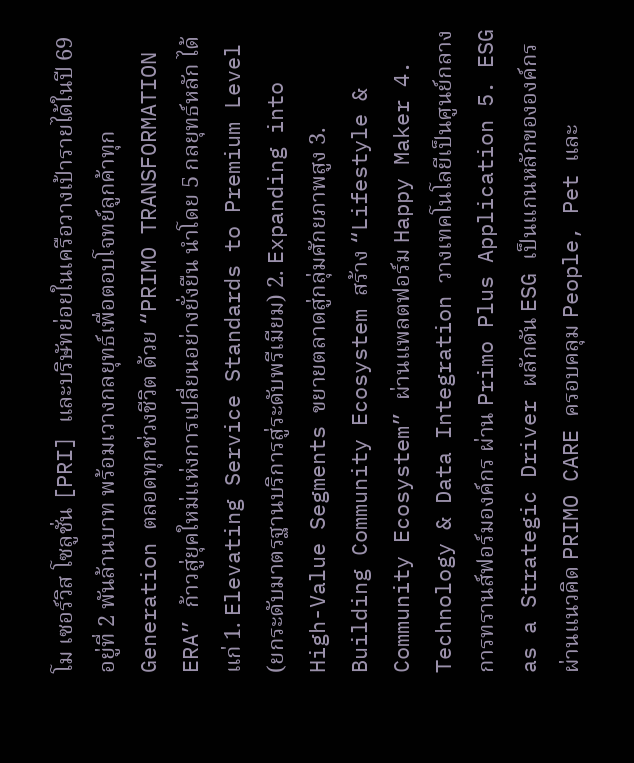โม เซอร์วิส โซลูชั่น [PRI] และบริษัทย่อยในเครือวางเป้ารายได้ในปี 69 อยู่ที่ 2 พันล้านบาท พร้อมเวางกลยุทธ์เพื่อตอบโจทย์ลูกค้าทุก Generation ตลอดทุกช่วงชีวิต ด้วย “PRIMO TRANSFORMATION ERA” ก้าวสู่ยุคใหม่แห่งการเปลี่ยนอย่างยั่งยืน นำโดย 5 กลยุทธ์หลัก ได้แก่ 1. Elevating Service Standards to Premium Level (ยกระดับมาตรฐานบริการสู่ระดับพรีเมียม) 2. Expanding into High-Value Segments ขยายตลาดสู่กลุ่มศักยภาพสูง 3. Building Community Ecosystem สร้าง “Lifestyle & Community Ecosystem” ผ่านแพลตฟอร์ม Happy Maker 4. Technology & Data Integration วางเทคโนโลยีเป็นศูนย์กลางการทรานส์ฟอร์มองค์กร ผ่าน Primo Plus Application 5. ESG as a Strategic Driver ผลักดัน ESG เป็นแกนหลักขององค์กร ผ่านแนวคิด PRIMO CARE ครอบคลุม People, Pet และ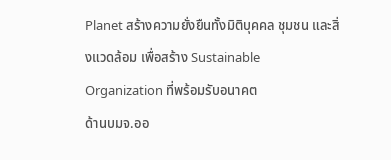Planet สร้างความยั่งยืนทั้งมิติบุคคล ชุมชน และสิ่งแวดล้อม เพื่อสร้าง Sustainable Organization ที่พร้อมรับอนาคต
ด้านบมจ.ออ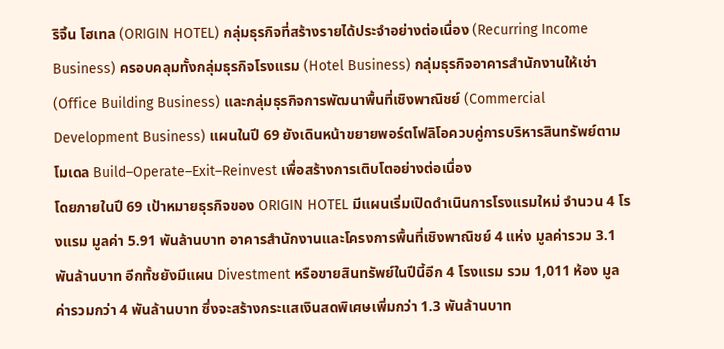ริจิ้น โฮเทล (ORIGIN HOTEL) กลุ่มธุรกิจที่สร้างรายได้ประจำอย่างต่อเนื่อง (Recurring Income Business) ครอบคลุมทั้งกลุ่มธุรกิจโรงแรม (Hotel Business) กลุ่มธุรกิจอาคารสำนักงานให้เช่า (Office Building Business) และกลุ่มธุรกิจการพัฒนาพื้นที่เชิงพาณิชย์ (Commercial Development Business) แผนในปี 69 ยังเดินหน้าขยายพอร์ตโฟลิโอควบคู่การบริหารสินทรัพย์ตามโมเดล Build–Operate–Exit–Reinvest เพื่อสร้างการเติบโตอย่างต่อเนื่อง
โดยภายในปี 69 เป้าหมายธุรกิจของ ORIGIN HOTEL มีแผนเริ่มเปิดดำเนินการโรงแรมใหม่ จำนวน 4 โรงแรม มูลค่า 5.91 พันล้านบาท อาคารสำนักงานและโครงการพื้นที่เชิงพาณิชย์ 4 แห่ง มูลค่ารวม 3.1 พันล้านบาท อีกทั้ชยังมีแผน Divestment หรือขายสินทรัพย์ในปีนี้อีก 4 โรงแรม รวม 1,011 ห้อง มูลค่ารวมกว่า 4 พันล้านบาท ซึ่งจะสร้างกระแสเงินสดพิเศษเพิ่มกว่า 1.3 พันล้านบาท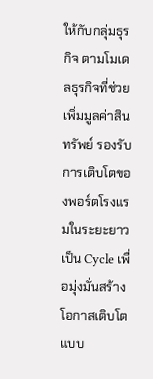ให้กับกลุ่มธุรกิจ ตามโมเดลธุรกิจที่ช่วยเพิ่มมูลค่าสินทรัพย์ รองรับการเติบโตของพอร์ตโรงแรมในระยะยาวเป็น Cycle เพื่อมุ่งมั่นสร้างโอกาสเติบโตแบบ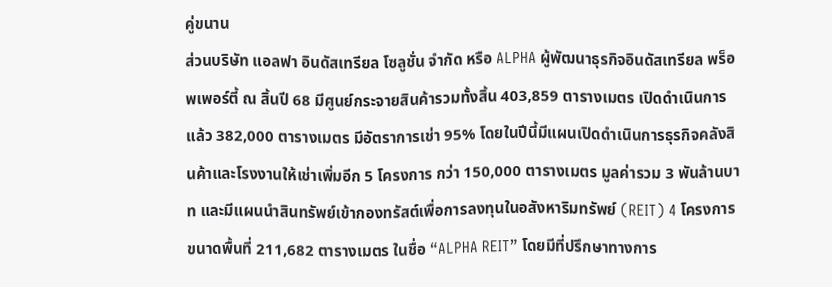คู่ขนาน
ส่วนบริษัท แอลฟา อินดัสเทรียล โซลูชั่น จำกัด หรือ ALPHA ผู้พัฒนาธุรกิจอินดัสเทรียล พร็อพเพอร์ตี้ ณ สิ้นปี 68 มีศูนย์กระจายสินค้ารวมทั้งสิ้น 403,859 ตารางเมตร เปิดดำเนินการแล้ว 382,000 ตารางเมตร มีอัตราการเช่า 95% โดยในปีนี้มีแผนเปิดดำเนินการธุรกิจคลังสินค้าและโรงงานให้เช่าเพิ่มอีก 5 โครงการ กว่า 150,000 ตารางเมตร มูลค่ารวม 3 พันล้านบาท และมีแผนนำสินทรัพย์เข้ากองทรัสต์เพื่อการลงทุนในอสังหาริมทรัพย์ (REIT) 4 โครงการ ขนาดพื้นที่ 211,682 ตารางเมตร ในชื่อ “ALPHA REIT” โดยมีที่ปรึกษาทางการ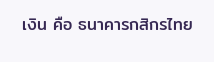เงิน คือ ธนาคารกสิกรไทย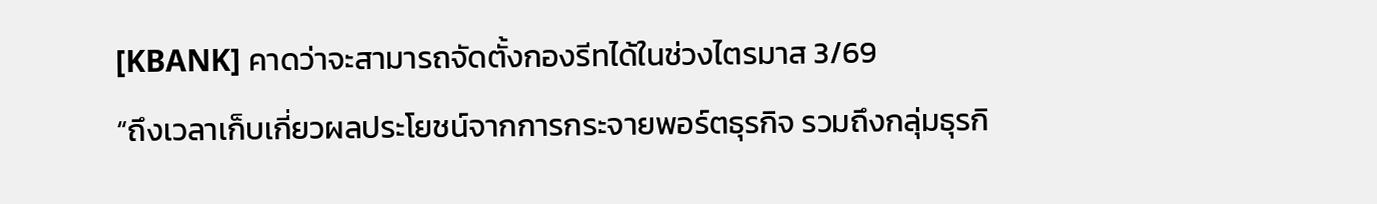[KBANK] คาดว่าจะสามารถจัดตั้งกองรีทได้ในช่วงไตรมาส 3/69
“ถึงเวลาเก็บเกี่ยวผลประโยชน์จากการกระจายพอร์ตธุรกิจ รวมถึงกลุ่มธุรกิ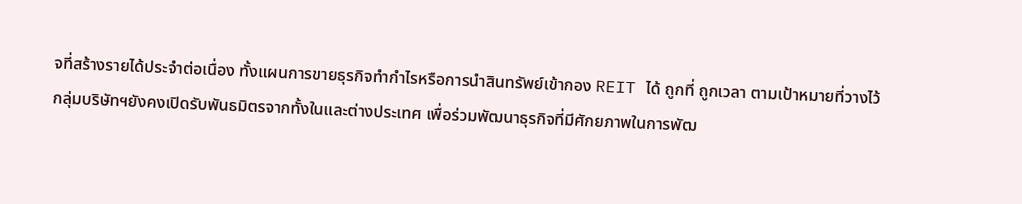จที่สร้างรายได้ประจำต่อเนื่อง ทั้งแผนการขายธุรกิจทำกำไรหรือการนำสินทรัพย์เข้ากอง REIT ได้ ถูกที่ ถูกเวลา ตามเป้าหมายที่วางไว้ กลุ่มบริษัทฯยังคงเปิดรับพันธมิตรจากทั้งในและต่างประเทศ เพื่อร่วมพัฒนาธุรกิจที่มีศักยภาพในการพัฒ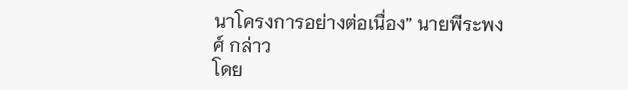นาโครงการอย่างต่อเนื่อง” นายพีระพงศ์ กล่าว
โดย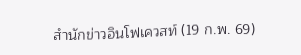สำนักข่าวอินโฟเควสท์ (19 ก.พ. 69)